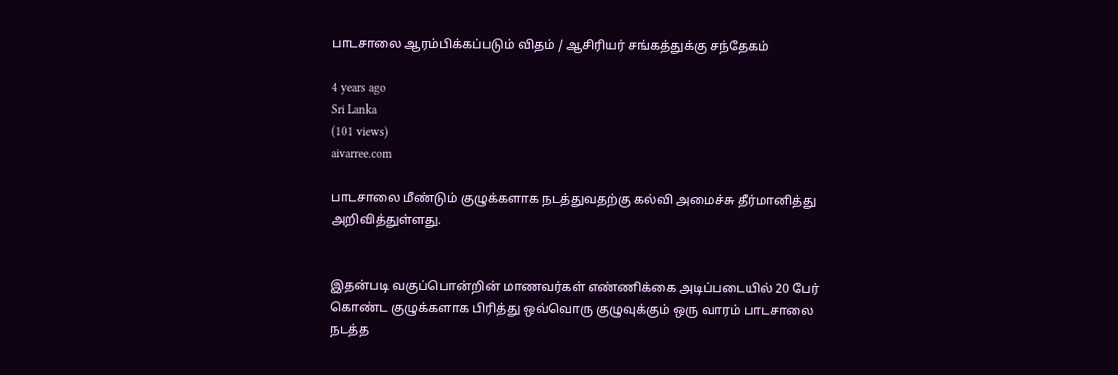பாடசாலை ஆரம்பிக்கப்படும் விதம் / ஆசிரியர் சங்கத்துக்கு சந்தேகம்

4 years ago
Sri Lanka
(101 views)
aivarree.com

பாடசாலை மீண்டும் குழுக்களாக நடத்துவதற்கு கல்வி அமைச்சு தீர்மானித்து அறிவித்துள்ளது.


இதன்படி வகுப்பொன்றின் மாணவர்கள் எண்ணிக்கை அடிப்படையில் 20 பேர் கொண்ட குழுக்களாக பிரித்து ஒவ்வொரு குழுவுக்கும் ஒரு வாரம் பாடசாலை நடத்த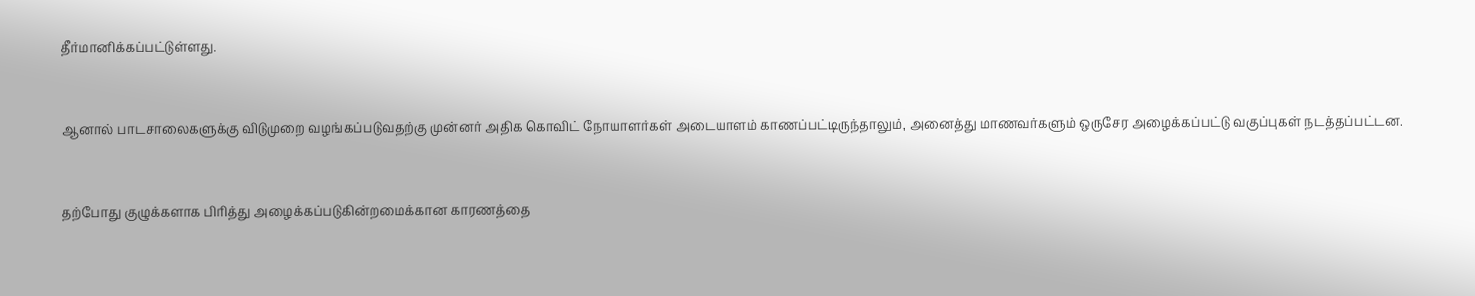தீர்மானிக்கப்பட்டுள்ளது.


ஆனால் பாடசாலைகளுக்கு விடுமுறை வழங்கப்படுவதற்கு முன்னர் அதிக கொவிட் நோயாளர்கள் அடையாளம் காணப்பட்டிருந்தாலும், அனைத்து மாணவர்களும் ஒருசேர அழைக்கப்பட்டு வகுப்புகள் நடத்தப்பட்டன.


தற்போது குழுக்களாக பிரித்து அழைக்கப்படுகின்றமைக்கான காரணத்தை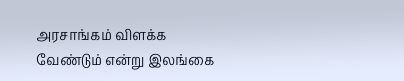அரசாங்கம் விளக்க வேண்டும் என்று இலங்கை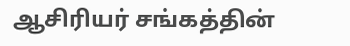ஆசிரியர் சங்கத்தின்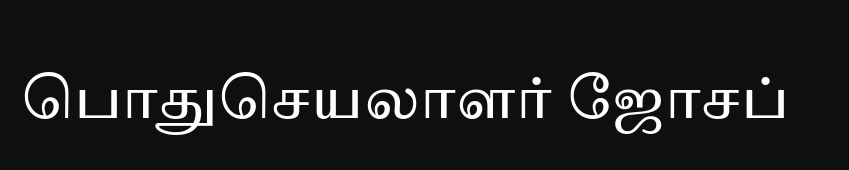பொதுசெயலாளர் ஜோசப்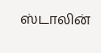ஸ்டாலின்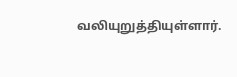வலியுறுத்தியுள்ளார்.